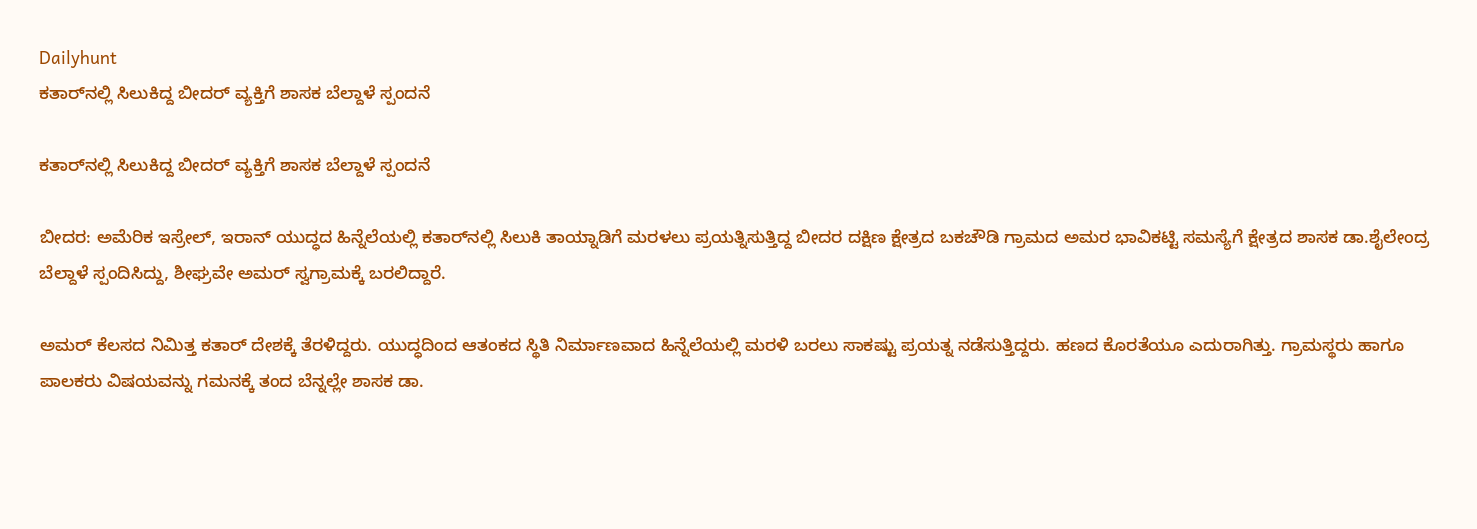Dailyhunt
ಕತಾರ್‌ನಲ್ಲಿ ಸಿಲುಕಿದ್ದ ಬೀದರ್‌ ವ್ಯಕ್ತಿಗೆ ಶಾಸಕ ಬೆಲ್ದಾಳೆ ಸ್ಪಂದನೆ

ಕತಾರ್‌ನಲ್ಲಿ ಸಿಲುಕಿದ್ದ ಬೀದರ್‌ ವ್ಯಕ್ತಿಗೆ ಶಾಸಕ ಬೆಲ್ದಾಳೆ ಸ್ಪಂದನೆ

ಬೀದರ: ಅಮೆರಿಕ ಇಸ್ರೇಲ್, ಇರಾನ್ ಯುದ್ಧದ ಹಿನ್ನೆಲೆಯಲ್ಲಿ ಕತಾರ್‌ನಲ್ಲಿ ಸಿಲುಕಿ ತಾಯ್ನಾಡಿಗೆ ಮರಳಲು ಪ್ರಯತ್ನಿಸುತ್ತಿದ್ದ ಬೀದರ ದಕ್ಷಿಣ ಕ್ಷೇತ್ರದ ಬಕಚೌಡಿ ಗ್ರಾಮದ ಅಮರ ಭಾವಿಕಟ್ಟಿ ಸಮಸ್ಯೆಗೆ ಕ್ಷೇತ್ರದ ಶಾಸಕ ಡಾ.ಶೈಲೇಂದ್ರ ಬೆಲ್ದಾಳೆ ಸ್ಪಂದಿಸಿದ್ದು, ಶೀಘ್ರವೇ ಅಮರ್ ಸ್ವಗ್ರಾಮಕ್ಕೆ ಬರಲಿದ್ದಾರೆ.

ಅಮರ್‌ ಕೆಲಸದ ನಿಮಿತ್ತ ಕತಾರ್ ದೇಶಕ್ಕೆ ತೆರಳಿದ್ದರು. ಯುದ್ಧದಿಂದ ಆತಂಕದ ಸ್ಥಿತಿ ನಿರ್ಮಾಣವಾದ ಹಿನ್ನೆಲೆಯಲ್ಲಿ ಮರಳಿ ಬರಲು ಸಾಕಷ್ಟು ಪ್ರಯತ್ನ ನಡೆಸುತ್ತಿದ್ದರು. ಹಣದ ಕೊರತೆಯೂ ಎದುರಾಗಿತ್ತು. ಗ್ರಾಮಸ್ಥರು ಹಾಗೂ ಪಾಲಕರು ವಿಷಯವನ್ನು ಗಮನಕ್ಕೆ ತಂದ ಬೆನ್ನಲ್ಲೇ ಶಾಸಕ ಡಾ.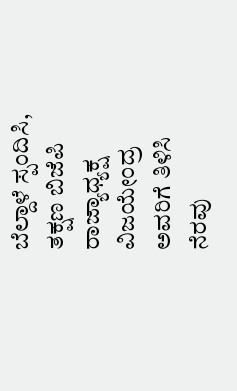ಬೆಲ್ದಾಳೆ ಸ್ಪಂದಿಸಿ, ತಕ್ಷಣ ಬಿಜೆಪಿ ರಾಜ್ಯಾಧ್ಯಕ್ಷ ವಿಜಯೇಂದ್ರ ಅವರಿಗೆ ತಿಳಿಸಿ ನೆರವು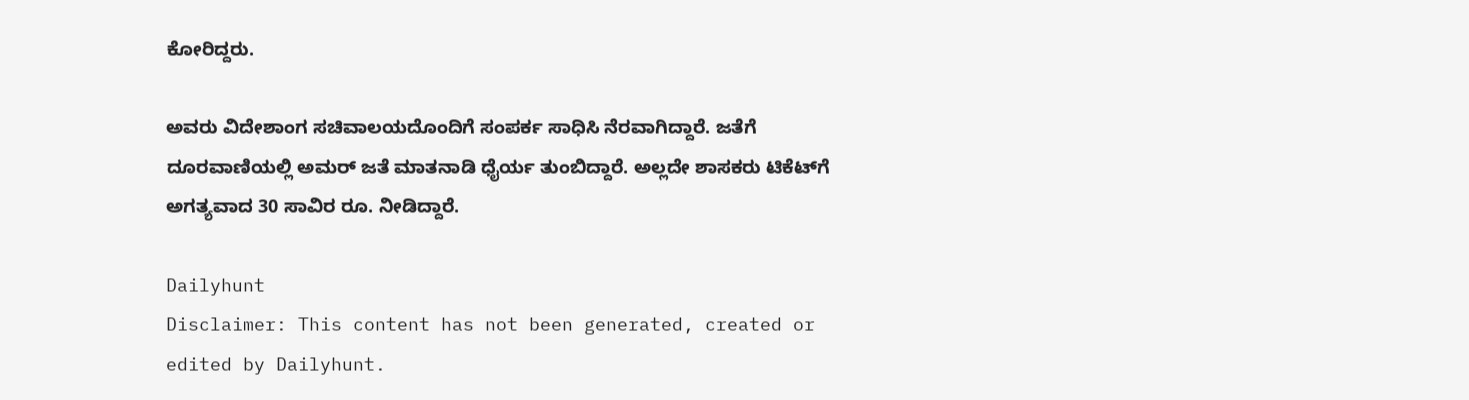ಕೋರಿದ್ದರು.

ಅವರು ವಿದೇಶಾಂಗ ಸಚಿವಾಲಯದೊಂದಿಗೆ ಸಂಪರ್ಕ ಸಾಧಿಸಿ ನೆರವಾಗಿದ್ದಾರೆ. ಜತೆಗೆ ದೂರವಾಣಿಯಲ್ಲಿ ಅಮರ್‌ ಜತೆ ಮಾತನಾಡಿ ಧೈರ್ಯ ತುಂಬಿದ್ದಾರೆ. ಅಲ್ಲದೇ ಶಾಸಕರು ಟಿಕೆಟ್‌ಗೆ ಅಗತ್ಯವಾದ 30 ಸಾವಿರ ರೂ. ನೀಡಿದ್ದಾರೆ.

Dailyhunt
Disclaimer: This content has not been generated, created or edited by Dailyhunt.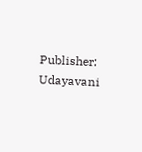Publisher: Udayavani